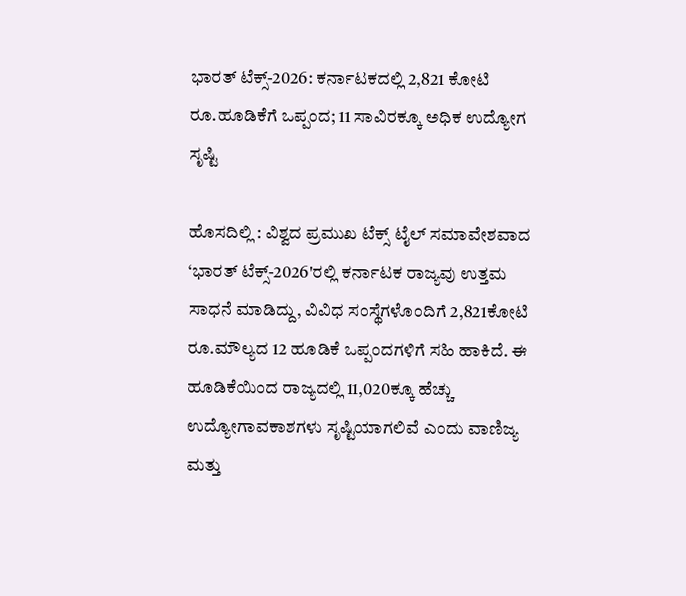ಭಾರತ್ ಟೆಕ್ಸ್-2026: ಕರ್ನಾಟಕದಲ್ಲಿ 2,821 ಕೋಟಿ ರೂ.ಹೂಡಿಕೆಗೆ ಒಪ್ಪಂದ; 11 ಸಾವಿರಕ್ಕೂ ಅಧಿಕ ಉದ್ಯೋಗ ಸೃಷ್ಟಿ

ಹೊಸದಿಲ್ಲಿ : ವಿಶ್ವದ ಪ್ರಮುಖ ಟೆಕ್ಸ್ ಟೈಲ್ ಸಮಾವೇಶವಾದ ‘ಭಾರತ್ ಟೆಕ್ಸ್-2026'ರಲ್ಲಿ ಕರ್ನಾಟಕ ರಾಜ್ಯವು ಉತ್ತಮ ಸಾಧನೆ ಮಾಡಿದ್ದು, ವಿವಿಧ ಸಂಸ್ಥೆಗಳೊಂದಿಗೆ 2,821ಕೋಟಿ ರೂ.ಮೌಲ್ಯದ 12 ಹೂಡಿಕೆ ಒಪ್ಪಂದಗಳಿಗೆ ಸಹಿ ಹಾಕಿದೆ. ಈ ಹೂಡಿಕೆಯಿಂದ ರಾಜ್ಯದಲ್ಲಿ 11,020ಕ್ಕೂ ಹೆಚ್ಚು ಉದ್ಯೋಗಾವಕಾಶಗಳು ಸೃಷ್ಟಿಯಾಗಲಿವೆ ಎಂದು ವಾಣಿಜ್ಯ ಮತ್ತು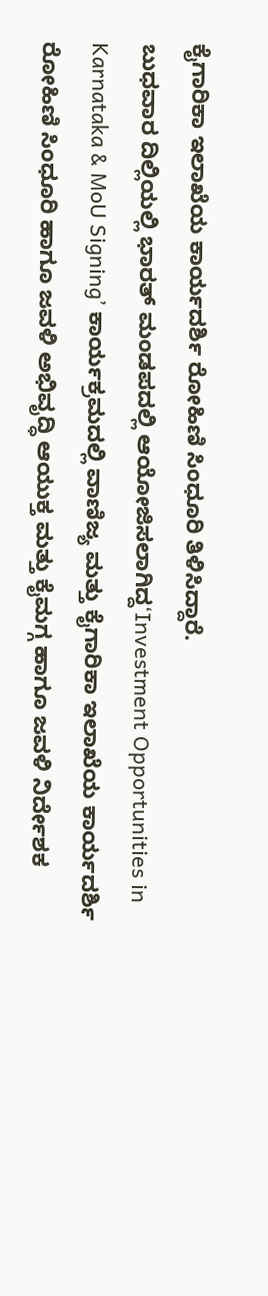ಕೈಗಾರಿಕಾ ಇಲಾಖೆಯ ಕಾರ್ಯದರ್ಶಿ ರೋಹಿಣಿ ಸಿಂಧೂರಿ ತಿಳಿಸಿದ್ದಾರೆ.
ಬುಧವಾರ ದಿಲ್ಲಿಯಲ್ಲಿ ಭಾರತ್ ಮಂಡಪದಲ್ಲಿ ಆಯೋಜಿಸಲಾಗಿದ್ದ‘Investment Opportunities in Karnataka & MoU Signing’ ಕಾರ್ಯಕ್ರಮದಲ್ಲಿ ವಾಣಿಜ್ಯ ಮತ್ತು ಕೈಗಾರಿಕಾ ಇಲಾಖೆಯ ಕಾರ್ಯದರ್ಶಿ ರೋಹಿಣಿ ಸಿಂಧೂರಿ ಹಾಗೂ ಜವಳಿ ಅಭಿವೃದ್ಧಿ ಆಯುಕ್ತ ಮತ್ತು ಕೈಮಗ್ಗ ಹಾಗೂ ಜವಳಿ ನಿರ್ದೇಶಕ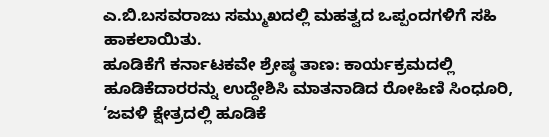ಎ.ಬಿ.ಬಸವರಾಜು ಸಮ್ಮುಖದಲ್ಲಿ ಮಹತ್ವದ ಒಪ್ಪಂದಗಳಿಗೆ ಸಹಿ ಹಾಕಲಾಯಿತು.
ಹೂಡಿಕೆಗೆ ಕರ್ನಾಟಕವೇ ಶ್ರೇಷ್ಠ ತಾಣ: ಕಾರ್ಯಕ್ರಮದಲ್ಲಿ ಹೂಡಿಕೆದಾರರನ್ನು ಉದ್ದೇಶಿಸಿ ಮಾತನಾಡಿದ ರೋಹಿಣಿ ಸಿಂಧೂರಿ, ‘ಜವಳಿ ಕ್ಷೇತ್ರದಲ್ಲಿ ಹೂಡಿಕೆ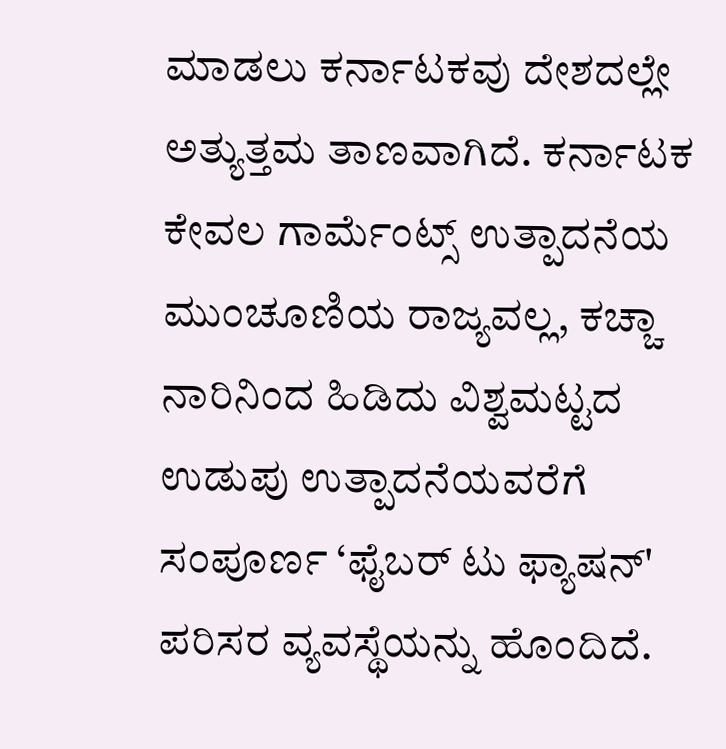ಮಾಡಲು ಕರ್ನಾಟಕವು ದೇಶದಲ್ಲೇ ಅತ್ಯುತ್ತಮ ತಾಣವಾಗಿದೆ. ಕರ್ನಾಟಕ ಕೇವಲ ಗಾರ್ಮೆಂಟ್ಸ್ ಉತ್ಪಾದನೆಯ ಮುಂಚೂಣಿಯ ರಾಜ್ಯವಲ್ಲ, ಕಚ್ಚಾ ನಾರಿನಿಂದ ಹಿಡಿದು ವಿಶ್ವಮಟ್ಟದ ಉಡುಪು ಉತ್ಪಾದನೆಯವರೆಗೆ ಸಂಪೂರ್ಣ ‘ಫೈಬರ್ ಟು ಫ್ಯಾಷನ್' ಪರಿಸರ ವ್ಯವಸ್ಥೆಯನ್ನು ಹೊಂದಿದೆ.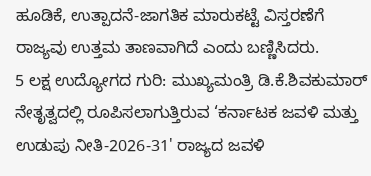ಹೂಡಿಕೆ, ಉತ್ಪಾದನೆ-ಜಾಗತಿಕ ಮಾರುಕಟ್ಟೆ ವಿಸ್ತರಣೆಗೆ ರಾಜ್ಯವು ಉತ್ತಮ ತಾಣವಾಗಿದೆ ಎಂದು ಬಣ್ಣಿಸಿದರು.
5 ಲಕ್ಷ ಉದ್ಯೋಗದ ಗುರಿ: ಮುಖ್ಯಮಂತ್ರಿ ಡಿ.ಕೆ.ಶಿವಕುಮಾರ್ ನೇತೃತ್ವದಲ್ಲಿ ರೂಪಿಸಲಾಗುತ್ತಿರುವ ‘ಕರ್ನಾಟಕ ಜವಳಿ ಮತ್ತು ಉಡುಪು ನೀತಿ-2026-31' ರಾಜ್ಯದ ಜವಳಿ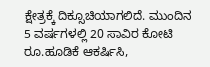ಕ್ಷೇತ್ರಕ್ಕೆ ದಿಕ್ಸೂಚಿಯಾಗಲಿದೆ. ಮುಂದಿನ 5 ವರ್ಷಗಳಲ್ಲಿ 20 ಸಾವಿರ ಕೋಟಿ ರೂ.ಹೂಡಿಕೆ ಆಕರ್ಷಿಸಿ,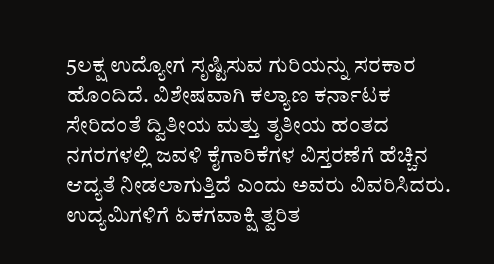5ಲಕ್ಷ ಉದ್ಯೋಗ ಸೃಷ್ಟಿಸುವ ಗುರಿಯನ್ನು ಸರಕಾರ ಹೊಂದಿದೆ. ವಿಶೇಷವಾಗಿ ಕಲ್ಯಾಣ ಕರ್ನಾಟಕ ಸೇರಿದಂತೆ ದ್ವಿತೀಯ ಮತ್ತು ತೃತೀಯ ಹಂತದ ನಗರಗಳಲ್ಲಿ ಜವಳಿ ಕೈಗಾರಿಕೆಗಳ ವಿಸ್ತರಣೆಗೆ ಹೆಚ್ಚಿನ ಆದ್ಯತೆ ನೀಡಲಾಗುತ್ತಿದೆ ಎಂದು ಅವರು ವಿವರಿಸಿದರು.
ಉದ್ಯಮಿಗಳಿಗೆ ಏಕಗವಾಕ್ಷಿ ತ್ವರಿತ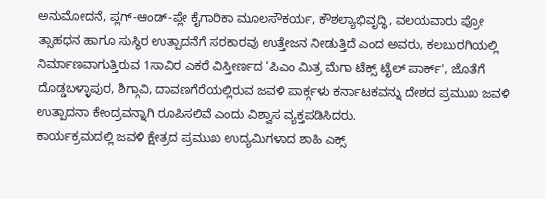ಅನುಮೋದನೆ, ಪ್ಲಗ್-ಆಂಡ್-ಪ್ಲೇ ಕೈಗಾರಿಕಾ ಮೂಲಸೌಕರ್ಯ, ಕೌಶಲ್ಯಾಭಿವೃದ್ಧಿ, ವಲಯವಾರು ಪ್ರೋ ತ್ಸಾಹಧನ ಹಾಗೂ ಸುಸ್ಥಿರ ಉತ್ಪಾದನೆಗೆ ಸರಕಾರವು ಉತ್ತೇಜನ ನೀಡುತ್ತಿದೆ ಎಂದ ಅವರು, ಕಲಬುರಗಿಯಲ್ಲಿ ನಿರ್ಮಾಣವಾಗುತ್ತಿರುವ 1ಸಾವಿರ ಎಕರೆ ವಿಸ್ತೀರ್ಣದ ‘ಪಿಎಂ ಮಿತ್ರ ಮೆಗಾ ಟೆಕ್ಸ್ ಟೈಲ್ ಪಾರ್ಕ್', ಜೊತೆಗೆ ದೊಡ್ಡಬಳ್ಳಾಪುರ, ಶಿಗ್ಗಾವಿ, ದಾವಣಗೆರೆಯಲ್ಲಿರುವ ಜವಳಿ ಪಾರ್ಕ್ಗಳು ಕರ್ನಾಟಕವನ್ನು ದೇಶದ ಪ್ರಮುಖ ಜವಳಿ ಉತ್ಪಾದನಾ ಕೇಂದ್ರವನ್ನಾಗಿ ರೂಪಿಸಲಿವೆ ಎಂದು ವಿಶ್ವಾಸ ವ್ಯಕ್ತಪಡಿಸಿದರು.
ಕಾರ್ಯಕ್ರಮದಲ್ಲಿ ಜವಳಿ ಕ್ಷೇತ್ರದ ಪ್ರಮುಖ ಉದ್ಯಮಿಗಳಾದ ಶಾಹಿ ಎಕ್ಸ್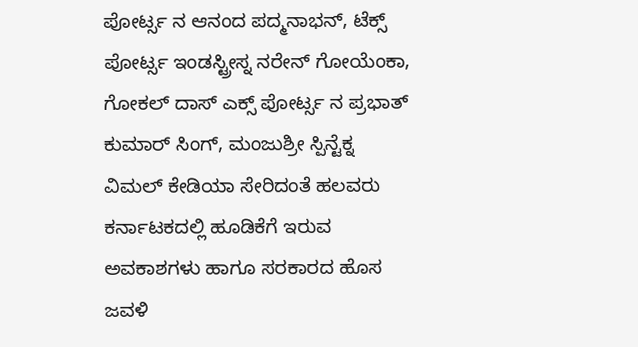ಪೋರ್ಟ್ಸ ನ ಆನಂದ ಪದ್ಮನಾಭನ್, ಟೆಕ್ಸ್ ಪೋರ್ಟ್ಸ ಇಂಡಸ್ಟ್ರೀಸ್ನ ನರೇನ್ ಗೋಯೆಂಕಾ, ಗೋಕಲ್ ದಾಸ್ ಎಕ್ಸ್ ಪೋರ್ಟ್ಸ ನ ಪ್ರಭಾತ್ ಕುಮಾರ್ ಸಿಂಗ್, ಮಂಜುಶ್ರೀ ಸ್ಪಿನ್ಟೆಕ್ನ ವಿಮಲ್ ಕೇಡಿಯಾ ಸೇರಿದಂತೆ ಹಲವರು ಕರ್ನಾಟಕದಲ್ಲಿ ಹೂಡಿಕೆಗೆ ಇರುವ ಅವಕಾಶಗಳು ಹಾಗೂ ಸರಕಾರದ ಹೊಸ ಜವಳಿ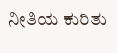ನೀತಿಯ ಕುರಿತು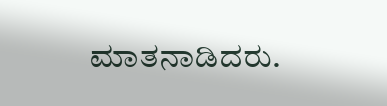ಮಾತನಾಡಿದರು.